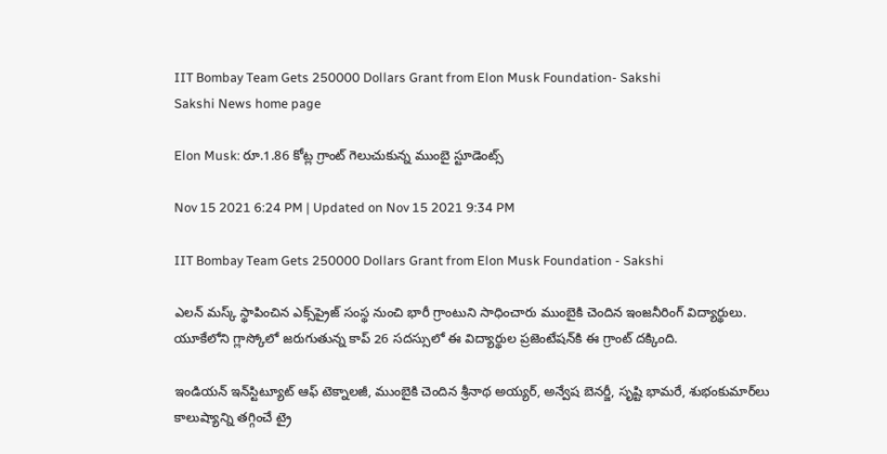IIT Bombay Team Gets 250000 Dollars Grant from Elon Musk Foundation- Sakshi
Sakshi News home page

Elon Musk: రూ.1.86 కోట్ల గ్రాంట్‌ గెలుచుకున్న ముంబై స్టూడెంట్స్‌

Nov 15 2021 6:24 PM | Updated on Nov 15 2021 9:34 PM

IIT Bombay Team Gets 250000 Dollars Grant from Elon Musk Foundation - Sakshi

ఎలన్‌ మస్క్‌ స్థాపించిన ఎక్స్‌ప్రైజ్‌ సంస్థ నుంచి భారీ గ్రాంటుని సాధించారు ముంబైకి చెందిన ఇంజనీరింగ్‌ విద్యార్థులు. యూకేలోని గ్లాస్కోలో జరుగుతున్న కాప్‌ 26 సదస్సులో ఈ విద్యార్థుల ప్రజెంటేషన్‌కి ఈ గ్రాంట్‌ దక్కింది.

ఇండియన్‌ ఇన్‌స్టిట్యూట్‌ ఆఫ్‌ టెక్నాలజీ, ముంబైకి చెందిన శ్రీనాథ అయ్యర్‌, అన్వేష బెనర్జీ, సృష్టి భామరే, శుభంకుమార్‌లు కాలుష్యాన్ని తగ్గించే ట్రై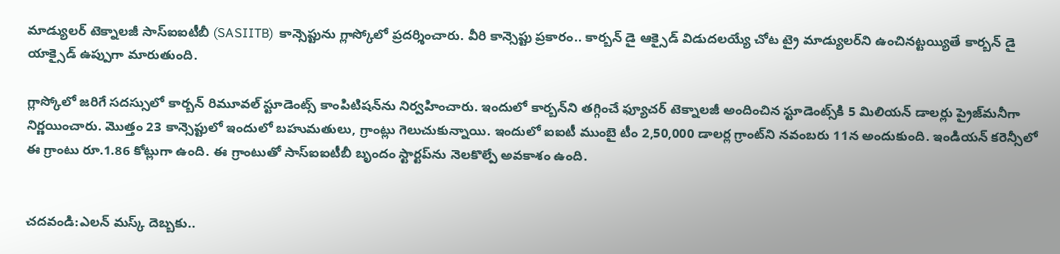మాడ్యులర్‌ టెక్నాలజీ సాస్‌ఐఐటీబీ (SASIITB)  కాన్సెప్టును గ్లాస్కోలో ప్రదర్శించారు. వీరి కాన్సెప్టు ప్రకారం.. కార్బన్‌ డై ఆక్సైడ్‌ విడుదలయ్యే చోట ట్రై మాడ్యులర్‌ని ఉంచినట్టయ్యితే కార్బన్‌ డై యాక్సైడ్‌ ఉప్పుగా మారుతుంది.

గ్లాస్కోలో జరిగే సదస్సులో కార్బన్‌ రిమూవల్‌ స్టూడెంట్స్‌ కాంపిటిషన్‌ను నిర్వహించారు. ఇందులో కార్బన్‌ని తగ్గించే ఫ్యూచర్‌ టెక్నాలజీ అందించిన స్టూడెంట్స్‌కి 5 మిలియన్‌ డాలర్లు ప్రైజ్‌మనీగా నిర్ణయించారు. మొత్తం 23 కాన్సెప్టులో ఇందులో బహుమతులు, గ్రాంట్లు గెలుచుకున్నాయి. ఇందులో ఐఐటీ ముంబై టీం 2,50,000 డాలర్ల గ్రాంట్‌ని నవంబరు 11న అందుకుంది. ఇండియన్‌ కరెన్సీలో ఈ గ్రాంటు రూ.1.86 కోట్లుగా ఉంది. ఈ గ్రాంటుతో సాస్‌ఐఐటీబీ బృందం స్టార్టప్‌ను నెలకొల్పే అవకాశం ఉంది.


చదవండి:ఎలన్‌ మస్క్‌ దెబ్బకు..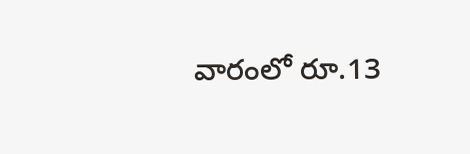వారంలో రూ.13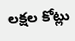లక్షల కోట్లు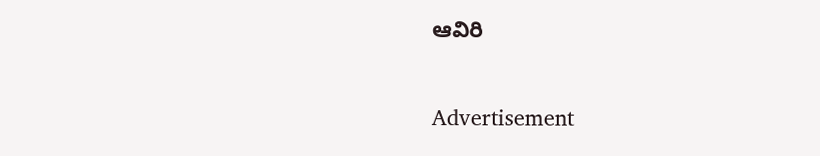ఆవిరి

Advertisement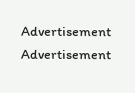Advertisement
Advertisement